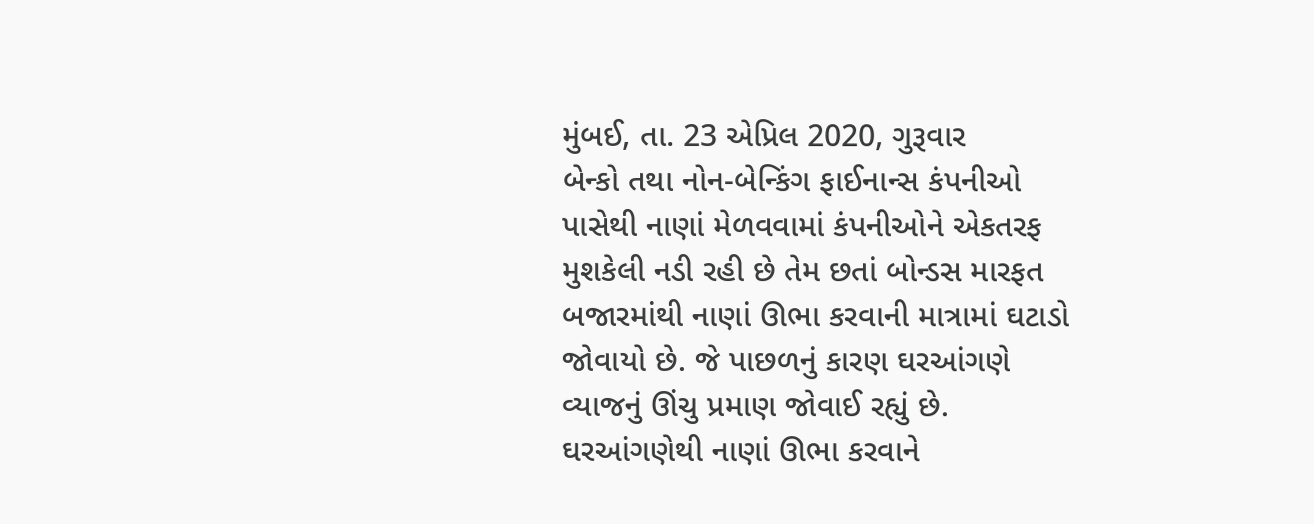મુંબઈ, તા. 23 એપ્રિલ 2020, ગુરૂવાર
બેન્કો તથા નોન-બેન્કિંગ ફાઈનાન્સ કંપનીઓ પાસેથી નાણાં મેળવવામાં કંપનીઓને એકતરફ મુશકેલી નડી રહી છે તેમ છતાં બોન્ડસ મારફત બજારમાંથી નાણાં ઊભા કરવાની માત્રામાં ઘટાડો જોવાયો છે. જે પાછળનું કારણ ઘરઆંગણે વ્યાજનું ઊંચુ પ્રમાણ જોવાઈ રહ્યું છે. ઘરઆંગણેથી નાણાં ઊભા કરવાને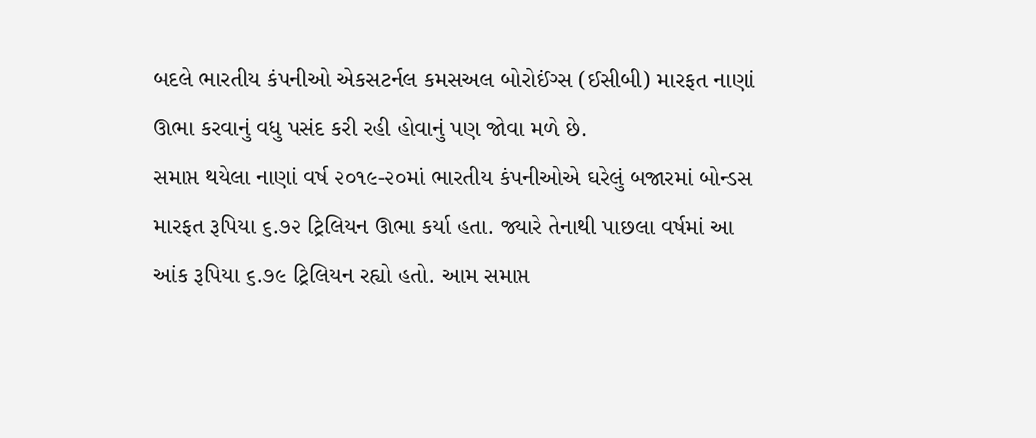બદલે ભારતીય કંપનીઓ એકસટર્નલ કમસઅલ બોરોઈંગ્સ (ઈસીબી) મારફત નાણાં ઊભા કરવાનું વધુ પસંદ કરી રહી હોવાનું પણ જોવા મળે છે.
સમાપ્ત થયેલા નાણાં વર્ષ ૨૦૧૯-૨૦માં ભારતીય કંપનીઓએ ઘરેલું બજારમાં બોન્ડસ મારફત રૂપિયા ૬.૭૨ ટ્રિલિયન ઊભા કર્યા હતા. જ્યારે તેનાથી પાછલા વર્ષમાં આ આંક રૂપિયા ૬.૭૯ ટ્રિલિયન રહ્યો હતો. આમ સમાપ્ત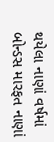થયેલા નાણાં વર્ષમાં બોન્ડસ મારફત નાણાં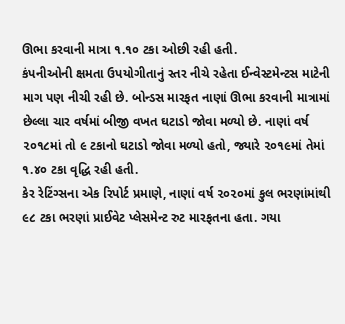ઊભા કરવાની માત્રા ૧.૧૦ ટકા ઓછી રહી હતી.
કંપનીઓની ક્ષમતા ઉપયોગીતાનું સ્તર નીચે રહેતા ઈન્વેસ્ટમેન્ટસ માટેની માગ પણ નીચી રહી છે. બોન્ડસ મારફત નાણાં ઊભા કરવાની માત્રામાં છેલ્લા ચાર વર્ષમાં બીજી વખત ઘટાડો જોવા મળ્યો છે. નાણાં વર્ષ ૨૦૧૮માં તો ૯ ટકાનો ઘટાડો જોવા મળ્યો હતો, જ્યારે ૨૦૧૯માં તેમાં ૧.૪૦ ટકા વૃદ્ધિ રહી હતી.
કેર રેટિંગ્સના એક રિપોર્ટ પ્રમાણે, નાણાં વર્ષ ૨૦૨૦માં કુલ ભરણાંમાંથી ૯૮ ટકા ભરણાં પ્રાઈવેટ પ્લેસમેન્ટ રુટ મારફતના હતા. ગયા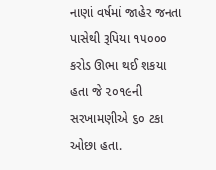નાણાં વર્ષમાં જાહેર જનતા પાસેથી રૂપિયા ૧૫૦૦૦ કરોડ ઊભા થઈ શકયા હતા જે ૨૦૧૯ની સરખામણીએ ૬૦ ટકા ઓછા હતા.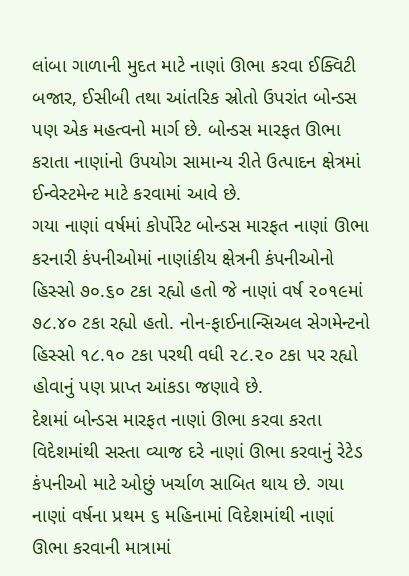લાંબા ગાળાની મુદત માટે નાણાં ઊભા કરવા ઈક્વિટી બજાર, ઈસીબી તથા આંતરિક સ્રોતો ઉપરાંત બોન્ડસ પણ એક મહત્વનો માર્ગ છે. બોન્ડસ મારફત ઊભા કરાતા નાણાંનો ઉપયોગ સામાન્ય રીતે ઉત્પાદન ક્ષેત્રમાં ઈન્વેસ્ટમેન્ટ માટે કરવામાં આવે છે.
ગયા નાણાં વર્ષમાં કોર્પોરેટ બોન્ડસ મારફત નાણાં ઊભા કરનારી કંપનીઓમાં નાણાંકીય ક્ષેત્રની કંપનીઓનો હિસ્સો ૭૦.૬૦ ટકા રહ્યો હતો જે નાણાં વર્ષ ૨૦૧૯માં ૭૮.૪૦ ટકા રહ્યો હતો. નોન-ફાઈનાન્સિઅલ સેગમેન્ટનો હિસ્સો ૧૮.૧૦ ટકા પરથી વધી ૨૮.૨૦ ટકા પર રહ્યો હોવાનું પણ પ્રાપ્ત આંકડા જણાવે છે.
દેશમાં બોન્ડસ મારફત નાણાં ઊભા કરવા કરતા વિદેશમાંથી સસ્તા વ્યાજ દરે નાણાં ઊભા કરવાનું રેટેડ કંપનીઓ માટે ઓછું ખર્ચાળ સાબિત થાય છે. ગયા નાણાં વર્ષના પ્રથમ ૬ મહિનામાં વિદેશમાંથી નાણાં ઊભા કરવાની માત્રામાં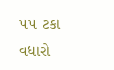૫૫ ટકા વધારો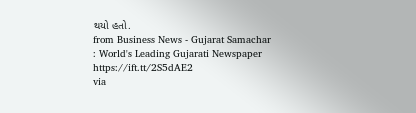થયો હતો.
from Business News - Gujarat Samachar : World's Leading Gujarati Newspaper https://ift.tt/2S5dAE2
via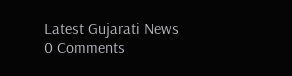Latest Gujarati News
0 Comments